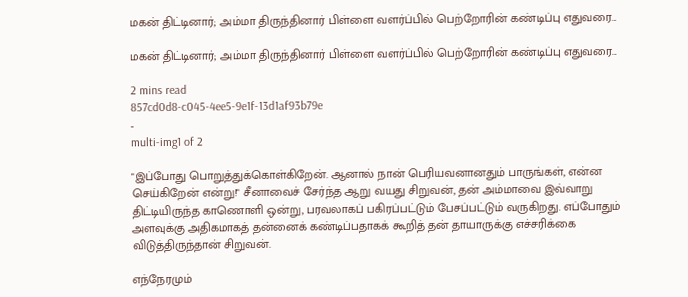மகன் திட்டினார்; அம்மா திருந்தினார் பிள்ளை வளர்ப்பில் பெற்றோரின் கண்டிப்பு எதுவரை...

மகன் திட்டினார்; அம்மா திருந்தினார் பிள்ளை வளர்ப்பில் பெற்றோரின் கண்டிப்பு எதுவரை...

2 mins read
857cd0d8-c045-4ee5-9e1f-13d1af93b79e
-
multi-img1 of 2

"இப்போது பொறுத்துக்கொள்கிறேன். ஆனால் நான் பெரியவனானதும் பாருங்கள், என்ன செய்கிறேன் என்று!" சீனாவைச் சேர்ந்த ஆறு வயது சிறுவன், தன் அம்மாவை இவ்வாறு திட்டியிருந்த காணொளி ஒன்று, பரவலாகப் பகிரப்பட்டும் பேசப்பட்டும் வருகிறது. எப்போதும் அளவுக்கு அதிகமாகத் தன்னைக் கண்டிப்பதாகக் கூறித் தன் தாயாருக்கு எச்சரிக்கை விடுத்திருந்தான் சிறுவன்.

எந்நேரமும்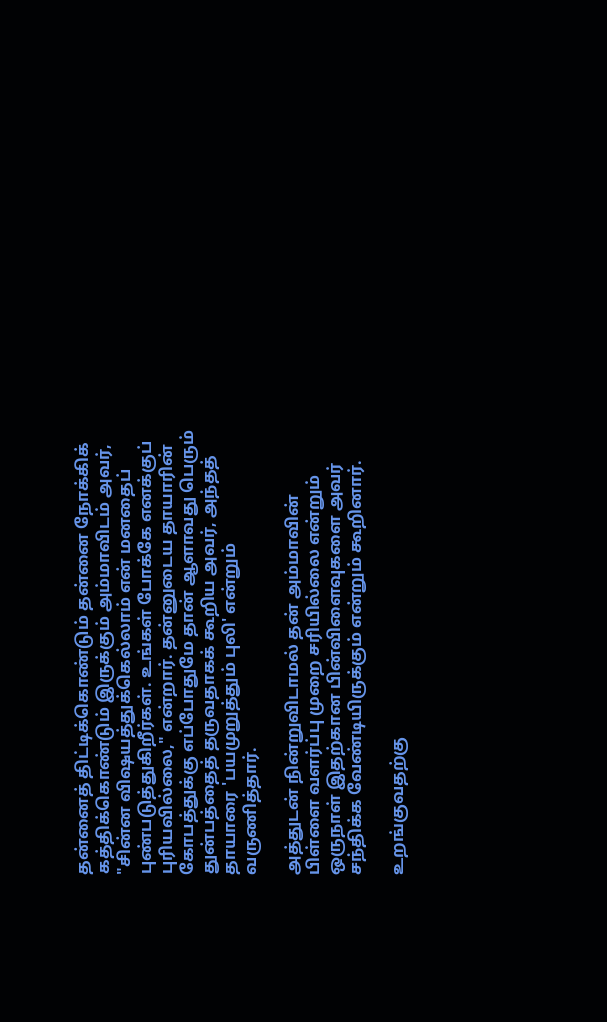தன்னைத் திட்டிக்கொண்டும் தன்னை நோக்கிக் கத்திக்கொண்டும் இருக்கும் அம்மாவிடம் அவர், "சின்ன விஷயத்துக்கெல்லாம் என் மனதைப் புண்படுத்துகிறீர்கள். உங்கள் போக்கே எனக்குப் புரியவில்லை," என்றார். தன்னுடைய தாயாரின் கோபத்துக்கு எப்போதுமே தான் ஆளாவது பெரும் துன்பத்தைத் தருவதாகக் கூறிய அவர், அந்தத் தாயாரை 'பயமுறுத்தும் புலி' என்றும் வருணித்தார்.

அத்துடன் நின்றுவிடாமல் தன் அம்மாவின் பிள்ளை வளர்ப்பு முறை சரியில்லை என்றும் ஒருநாள் இதற்கான பின்விளைவுகளை அவர் சந்திக்க வேண்டியிருக்கும் என்றும் கூறினார்.

உறங்குவதற்கு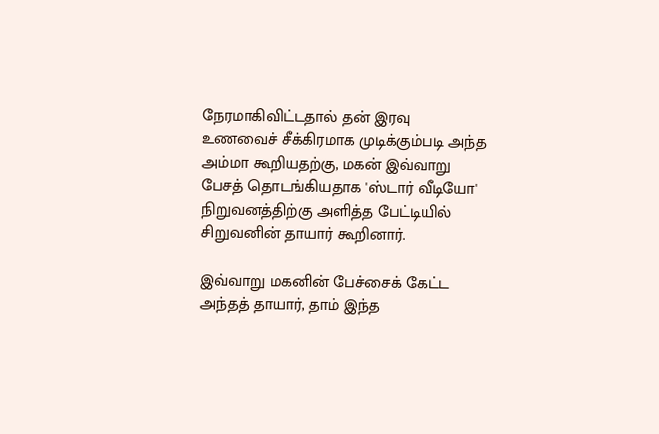நேரமாகிவிட்டதால் தன் இரவு உணவைச் சீக்கிரமாக முடிக்கும்படி அந்த அம்மா கூறியதற்கு, மகன் இவ்வாறு பேசத் தொடங்கியதாக 'ஸ்டார் வீடியோ' நிறுவனத்திற்கு அளித்த பேட்டியில் சிறுவனின் தாயார் கூறினார்.

இவ்வாறு மகனின் பேச்சைக் கேட்ட அந்தத் தாயார், தாம் இந்த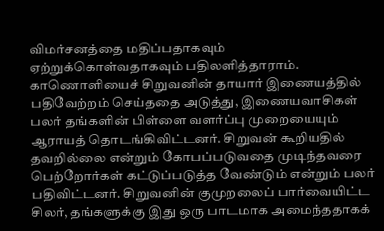விமர்சனத்தை மதிப்பதாகவும் ஏற்றுக்கொள்வதாகவும் பதிலளித்தாராம். காணொளியைச் சிறுவனின் தாயார் இணையத்தில் பதிவேற்றம் செய்ததை அடுத்து, இணையவாசிகள் பலர் தங்களின் பிள்ளை வளர்ப்பு முறையையும் ஆராயத் தொடங்கிவிட்டனர். சிறுவன் கூறியதில் தவறில்லை என்றும் கோபப்படுவதை முடிந்தவரை பெற்றோர்கள் கட்டுப்படுத்த வேண்டும் என்றும் பலர் பதிவிட்டனர். சிறுவனின் குமுறலைப் பார்வையிட்ட சிலர், தங்களுக்கு இது ஒரு பாடமாக அமைந்ததாகக்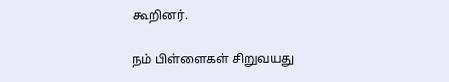கூறினர்.

நம் பிள்ளைகள் சிறுவயது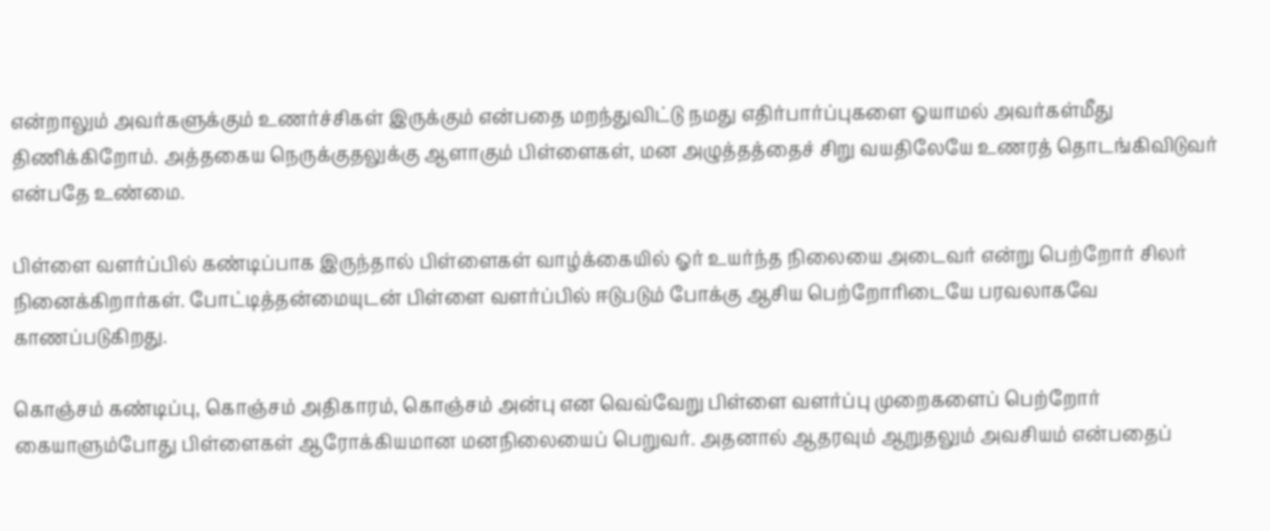என்றாலும் அவர்களுக்கும் உணர்ச்சிகள் இருக்கும் என்பதை மறந்துவிட்டு நமது எதிர்பார்ப்புகளை ஓயாமல் அவர்கள்மீது திணிக்கிறோம். அத்தகைய நெருக்குதலுக்கு ஆளாகும் பிள்ளைகள், மன அழுத்தத்தைச் சிறு வயதிலேயே உணரத் தொடங்கிவிடுவர் என்பதே உண்மை.

பிள்ளை வளர்ப்பில் கண்டிப்பாக இருந்தால் பிள்ளைகள் வாழ்க்கையில் ஓர் உயர்ந்த நிலையை அடைவர் என்று பெற்றோர் சிலர் நினைக்கிறார்கள். போட்டித்தன்மையுடன் பிள்ளை வளர்ப்பில் ஈடுபடும் போக்கு ஆசிய பெற்றோரிடையே பரவலாகவே காணப்படுகிறது.

கொஞ்சம் கண்டிப்பு, கொஞ்சம் அதிகாரம், கொஞ்சம் அன்பு என வெவ்வேறு பிள்ளை வளர்ப்பு முறைகளைப் பெற்றோர் கையாளும்போது பிள்ளைகள் ஆரோக்கியமான மனநிலையைப் பெறுவர். அதனால் ஆதரவும் ஆறுதலும் அவசியம் என்பதைப்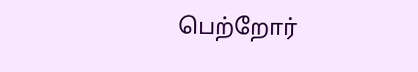பெற்றோர்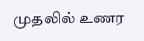முதலில் உணர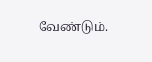வேண்டும்.